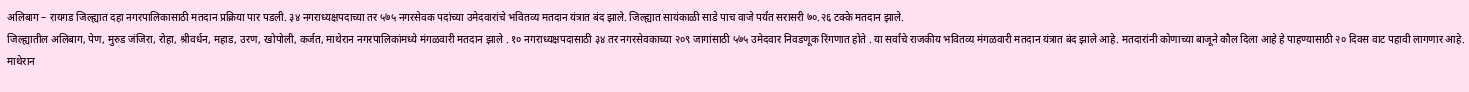अलिबाग – रायगड जिल्ह्यात दहा नगरपालिकासाठी मतदान प्रक्रिया पार पडली. ३४ नगराध्यक्षपदाच्या तर ५७५ नगरसेवक पदांच्या उमेदवारांचे भवितव्य मतदान यंत्रात बंद झाले. जिल्ह्यात सायंकाळी साडे पाच वाजे पर्यंत सरासरी ७०.२६ टक्के मतदान झाले.
जिल्ह्यातील अलिबाग, पेण, मुरुड जंजिरा, रोहा, श्रीवर्धन, महाड, उरण, खोपोली, कर्जत, माथेरान नगरपालिकांमध्ये मंगळवारी मतदान झाले . १० नगराध्यक्षपदासाठी ३४ तर नगरसेवकाच्या २०९ जागांसाठी ५७५ उमेदवार निवडणूक रिंगणात होते . या सर्वांचे राजकीय भवितव्य मंगळवारी मतदान यंत्रात बंद झाले आहे. मतदारांनी कोणाच्या बाजूने कौल दिला आहे हे पाहण्यासाठी २० दिवस वाट पहावी लागणार आहे.
माथेरान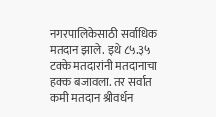नगरपालिकेसाठी सर्वाधिक मतदान झाले. इथे ८५.३५ टक्के मतदारांनी मतदानाचा हक्क बजावला. तर सर्वात कमी मतदान श्रीवर्धन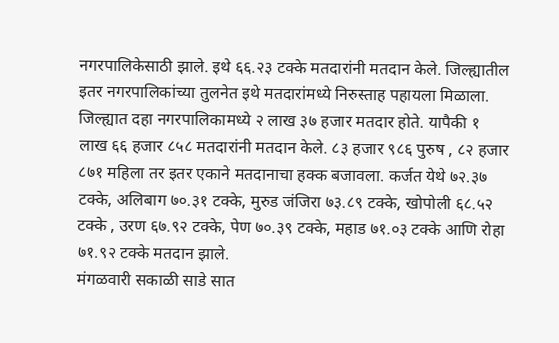नगरपालिकेसाठी झाले. इथे ६६.२३ टक्के मतदारांनी मतदान केले. जिल्ह्यातील इतर नगरपालिकांच्या तुलनेत इथे मतदारांमध्ये निरुस्ताह पहायला मिळाला.
जिल्ह्यात दहा नगरपालिकामध्ये २ लाख ३७ हजार मतदार होते. यापैकी १ लाख ६६ हजार ८५८ मतदारांनी मतदान केले. ८३ हजार ९८६ पुरुष , ८२ हजार ८७१ महिला तर इतर एकाने मतदानाचा हक्क बजावला. कर्जत येथे ७२.३७ टक्के, अलिबाग ७०.३१ टक्के, मुरुड जंजिरा ७३.८९ टक्के, खोपोली ६८.५२ टक्के , उरण ६७.९२ टक्के, पेण ७०.३९ टक्के, महाड ७१.०३ टक्के आणि रोहा ७१.९२ टक्के मतदान झाले.
मंगळवारी सकाळी साडे सात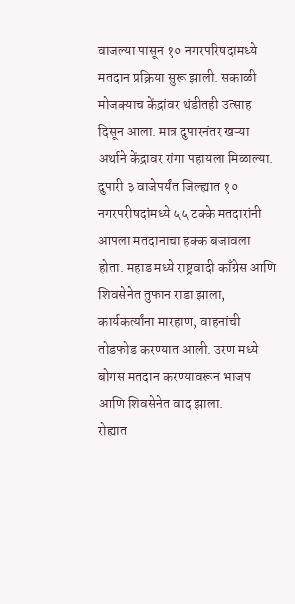वाजल्या पासून १० नगरपरिषदामध्ये मतदान प्रक्रिया सुरू झाली. सकाळी मोजक्याच केंद्रांवर थंडीतही उत्साह दिसून आला. मात्र दुपारनंतर खऱ्या अर्थाने केंद्रावर रांगा पहायला मिळाल्या. दुपारी ३ वाजेपर्यंत जिल्ह्यात १० नगरपरीषदांमध्ये ५५ टक्के मतदारांनी आपला मतदानाचा हक्क बजावला होता. महाड मध्ये राष्ट्रवादी काँग्रेस आणि शिवसेनेत तुफान राडा झाला, कार्यकर्त्यांना मारहाण, वाहनांची तोडफोड करण्यात आली. उरण मध्ये बोगस मतदान करण्यावरून भाजप आणि शिवसेनेत वाद झाला.
रोह्यात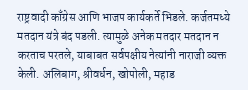राष्ट्रवादी काँग्रेस आणि भाजप कार्यकर्ते भिडले. कर्जतमध्ये मतदान यंत्रे बंद पडली. त्यामुळे अनेक मतदार मतदान न करताच परतले, याबाबत सर्वपक्षीय नेत्यांनी नाराजी व्यक्त केली. अलिबाग, श्रीवर्धन, खोपोली, महाड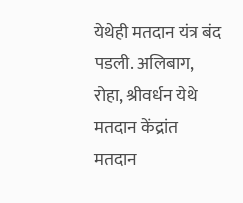येथेही मतदान यंत्र बंद पडली. अलिबाग, रोहा, श्रीवर्धन येथे मतदान केंद्रांत मतदान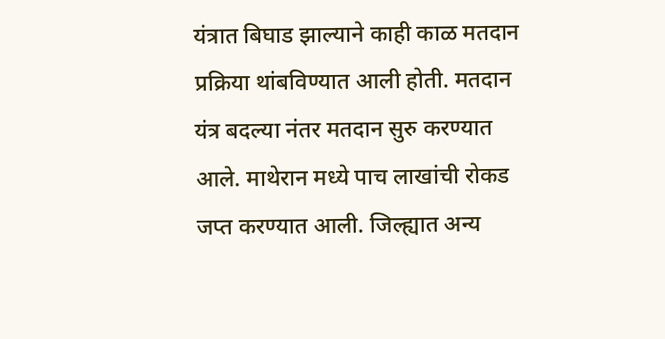यंत्रात बिघाड झाल्याने काही काळ मतदान प्रक्रिया थांबविण्यात आली होती. मतदान यंत्र बदल्या नंतर मतदान सुरु करण्यात आले. माथेरान मध्ये पाच लाखांची रोकड जप्त करण्यात आली. जिल्ह्यात अन्य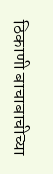ठिकाणी बाचाबाचीच्या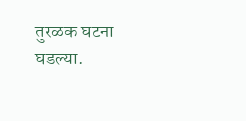तुरळक घटना घडल्या.